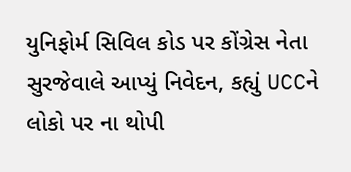યુનિફોર્મ સિવિલ કોડ પર કોંગ્રેસ નેતા સુરજેવાલે આપ્યું નિવેદન, કહ્યું UCCને લોકો પર ના થોપી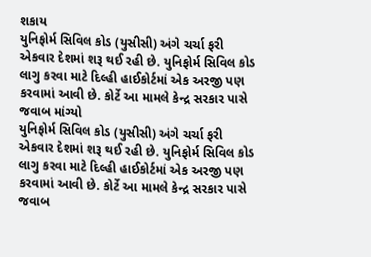શકાય
યુનિફોર્મ સિવિલ કોડ (યુસીસી) અંગે ચર્ચા ફરી એકવાર દેશમાં શરૂ થઈ રહી છે. યુનિફોર્મ સિવિલ કોડ લાગુ કરવા માટે દિલ્હી હાઈકોર્ટમાં એક અરજી પણ કરવામાં આવી છે. કોર્ટે આ મામલે કેન્દ્ર સરકાર પાસે જવાબ માંગ્યો
યુનિફોર્મ સિવિલ કોડ (યુસીસી) અંગે ચર્ચા ફરી એકવાર દેશમાં શરૂ થઈ રહી છે. યુનિફોર્મ સિવિલ કોડ લાગુ કરવા માટે દિલ્હી હાઈકોર્ટમાં એક અરજી પણ કરવામાં આવી છે. કોર્ટે આ મામલે કેન્દ્ર સરકાર પાસે જવાબ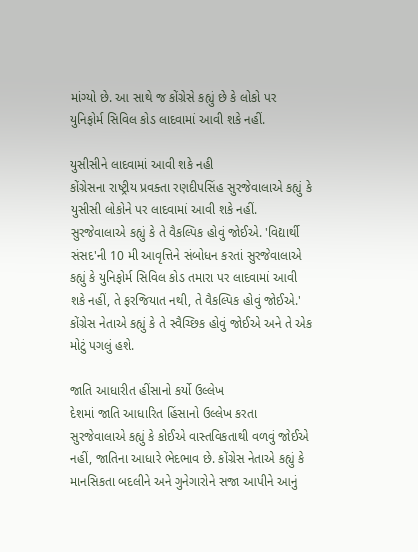માંગ્યો છે. આ સાથે જ કોંગ્રેસે કહ્યું છે કે લોકો પર યુનિફોર્મ સિવિલ કોડ લાદવામાં આવી શકે નહીં.

યુસીસીને લાદવામાં આવી શકે નહી
કોંગ્રેસના રાષ્ટ્રીય પ્રવક્તા રણદીપસિંહ સુરજેવાલાએ કહ્યું કે યુસીસી લોકોને પર લાદવામાં આવી શકે નહીં. સુરજેવાલાએ કહ્યું કે તે વૈકલ્પિક હોવું જોઈએ. 'વિદ્યાર્થી સંસદ'ની 10 મી આવૃત્તિને સંબોધન કરતાં સુરજેવાલાએ કહ્યું કે યુનિફોર્મ સિવિલ કોડ તમારા પર લાદવામાં આવી શકે નહીં, તે ફરજિયાત નથી, તે વૈકલ્પિક હોવું જોઈએ.' કોંગ્રેસ નેતાએ કહ્યું કે તે સ્વૈચ્છિક હોવું જોઈએ અને તે એક મોટું પગલું હશે.

જાતિ આધારીત હીંસાનો કર્યો ઉલ્લેખ
દેશમાં જાતિ આધારિત હિંસાનો ઉલ્લેખ કરતા સુરજેવાલાએ કહ્યું કે કોઈએ વાસ્તવિકતાથી વળવું જોઈએ નહીં, જાતિના આધારે ભેદભાવ છે. કોંગ્રેસ નેતાએ કહ્યું કે માનસિકતા બદલીને અને ગુનેગારોને સજા આપીને આનું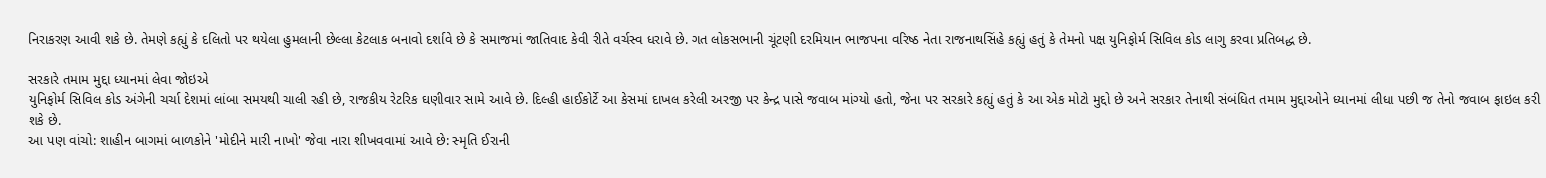નિરાકરણ આવી શકે છે. તેમણે કહ્યું કે દલિતો પર થયેલા હુમલાની છેલ્લા કેટલાક બનાવો દર્શાવે છે કે સમાજમાં જાતિવાદ કેવી રીતે વર્ચસ્વ ધરાવે છે. ગત લોકસભાની ચૂંટણી દરમિયાન ભાજપના વરિષ્ઠ નેતા રાજનાથસિંહે કહ્યું હતું કે તેમનો પક્ષ યુનિફોર્મ સિવિલ કોડ લાગુ કરવા પ્રતિબદ્ધ છે.

સરકારે તમામ મુદ્દા ધ્યાનમાં લેવા જોઇએ
યુનિફોર્મ સિવિલ કોડ અંગેની ચર્ચા દેશમાં લાંબા સમયથી ચાલી રહી છે, રાજકીય રેટરિક ઘણીવાર સામે આવે છે. દિલ્હી હાઈકોર્ટે આ કેસમાં દાખલ કરેલી અરજી પર કેન્દ્ર પાસે જવાબ માંગ્યો હતો, જેના પર સરકારે કહ્યું હતું કે આ એક મોટો મુદ્દો છે અને સરકાર તેનાથી સંબંધિત તમામ મુદ્દાઓને ધ્યાનમાં લીધા પછી જ તેનો જવાબ ફાઇલ કરી શકે છે.
આ પણ વાંચો: શાહીન બાગમાં બાળકોને 'મોદીને મારી નાખો' જેવા નારા શીખવવામાં આવે છે: સ્મૃતિ ઈરાની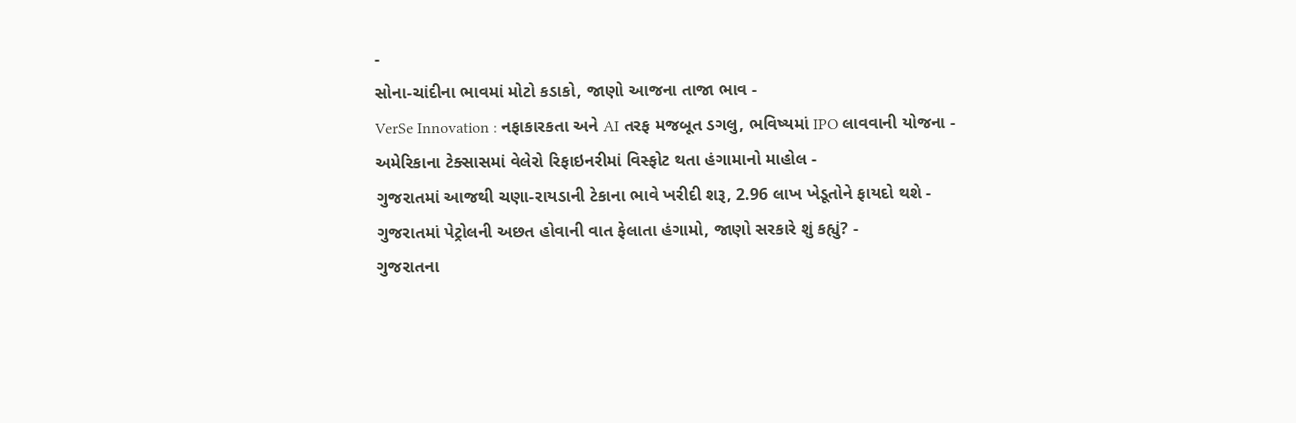-
સોના-ચાંદીના ભાવમાં મોટો કડાકો, જાણો આજના તાજા ભાવ -
VerSe Innovation : નફાકારકતા અને AI તરફ મજબૂત ડગલુ, ભવિષ્યમાં IPO લાવવાની યોજના -
અમેરિકાના ટેક્સાસમાં વેલેરો રિફાઇનરીમાં વિસ્ફોટ થતા હંગામાનો માહોલ -
ગુજરાતમાં આજથી ચણા-રાયડાની ટેકાના ભાવે ખરીદી શરૂ, 2.96 લાખ ખેડૂતોને ફાયદો થશે -
ગુજરાતમાં પેટ્રોલની અછત હોવાની વાત ફેલાતા હંગામો, જાણો સરકારે શું કહ્યું? -
ગુજરાતના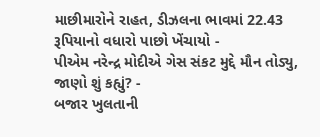માછીમારોને રાહત, ડીઝલના ભાવમાં 22.43 રૂપિયાનો વધારો પાછો ખેંચાયો -
પીએમ નરેન્દ્ર મોદીએ ગેસ સંકટ મુદ્દે મૌન તોડ્યુ, જાણો શું કહ્યું? -
બજાર ખુલતાની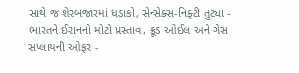સાથે જ શેરબજારમાં ધડાકો, સેન્સેક્સ-નિફ્ટી તુટ્યા -
ભારતને ઈરાનનો મોટો પ્રસ્તાવ, ક્રૂડ ઓઈલ અને ગેસ સપ્લાયની ઓફર -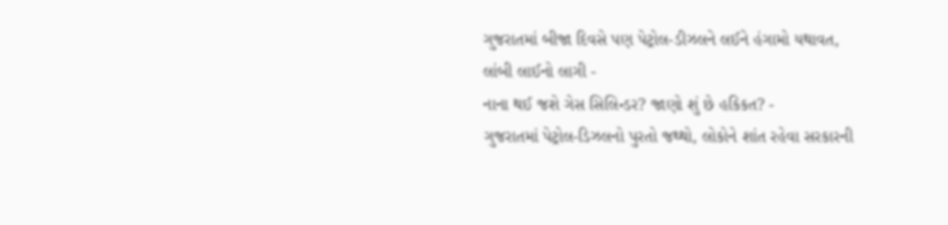ગુજરાતમાં બીજા દિવસે પણ પેટ્રોલ-ડીઝલને લઈને હંગામો યથાવત, લાંબી લાઈનો લાગી -
નાના થઈ જશે ગેસ સિલિન્ડર? જાણો શું છે હકિકત? -
ગુજરાતમાં પેટ્રોલ-ડિઝલનો પુરતો જથ્થો, લોકોને શાંત રહેવા સરકારની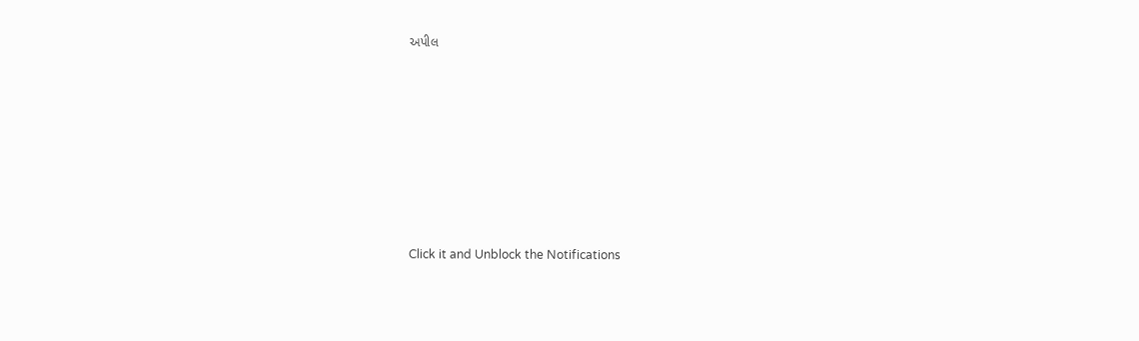અપીલ








Click it and Unblock the Notifications